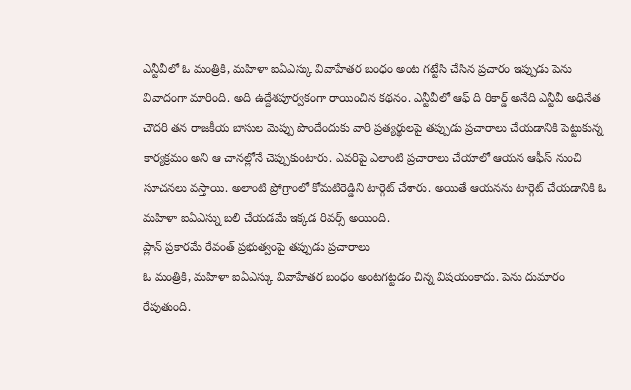ఎన్టీవీలో ఓ మంత్రికి, మహిళా ఐఏఎస్కు వివాహేతర బంధం అంట గట్టేసి చేసిన ప్రచారం ఇప్పుడు పెను వివాదంగా మారింది. అది ఉద్దేశపూర్వకంగా రాయించిన కథనం. ఎన్టీవీలో ఆఫ్ ది రికార్డ్ అనేది ఎన్టీవీ అధినేత చౌదరి తన రాజకీయ బాసుల మెప్పు పొందేందుకు వారి ప్రత్యర్థులపై తప్పుడు ప్రచారాలు చేయడానికి పెట్టుకున్న కార్యక్రమం అని ఆ చానల్లోనే చెప్పుకుంటారు. ఎవరిపై ఎలాంటి ప్రచారాలు చేయాలో ఆయన ఆఫీస్ నుంచి సూచనలు వస్తాయి. అలాంటి ప్రోగ్రాంలో కోమటిరెడ్డిని టార్గెట్ చేశారు. అయితే ఆయనను టార్గెట్ చేయడానికి ఓ మహిళా ఐఏఎస్ను బలి చేయడమే ఇక్కడ రివర్స్ అయింది.
ప్లాన్ ప్రకారమే రేవంత్ ప్రభుత్వంపై తప్పుడు ప్రచారాలు
ఓ మంత్రికి, మహిళా ఐఏఎస్కు వివాహేతర బంధం అంటగట్టడం చిన్న విషయంకాదు. పెను దుమారం రేపుతుంది.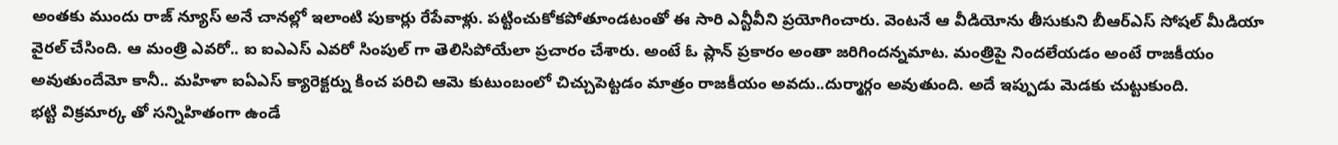అంతకు ముందు రాజ్ న్యూస్ అనే చానల్లో ఇలాంటి పుకార్లు రేపేవాళ్లు. పట్టించుకోకపోతూండటంతో ఈ సారి ఎన్టీవీని ప్రయోగించారు. వెంటనే ఆ వీడియోను తీసుకుని బీఆర్ఎస్ సోషల్ మీడియా వైరల్ చేసింది. ఆ మంత్రి ఎవరో.. ఐ ఐఎఎస్ ఎవరో సింపుల్ గా తెలిసిపోయేలా ప్రచారం చేశారు. అంటే ఓ ప్లాన్ ప్రకారం అంతా జరిగిందన్నమాట. మంత్రిపై నిందలేయడం అంటే రాజకీయం అవుతుందేమో కానీ.. మహిళా ఐఏఎస్ క్యారెక్టర్ను కించ పరిచి ఆమె కుటుంబంలో చిచ్చుపెట్టడం మాత్రం రాజకీయం అవదు..దుర్మార్గం అవుతుంది. అదే ఇప్పుడు మెడకు చుట్టుకుంది.
భట్టి విక్రమార్క తో సన్నిహితంగా ఉండే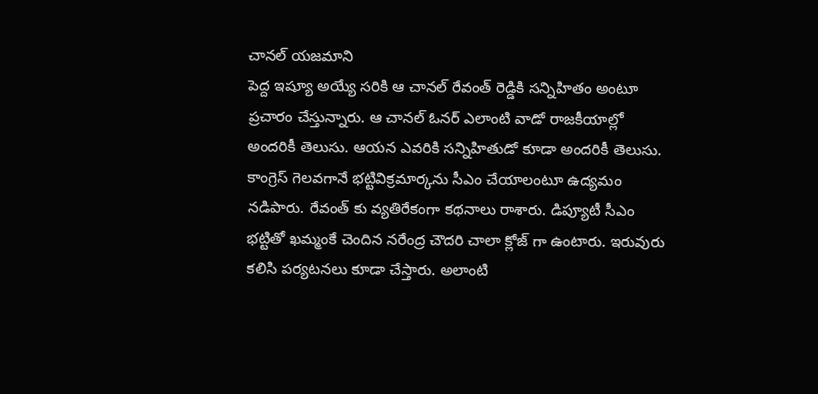చానల్ యజమాని
పెద్ద ఇష్యూ అయ్యే సరికి ఆ చానల్ రేవంత్ రెడ్డికి సన్నిహితం అంటూ ప్రచారం చేస్తున్నారు. ఆ చానల్ ఓనర్ ఎలాంటి వాడో రాజకీయాల్లో అందరికీ తెలుసు. ఆయన ఎవరికి సన్నిహితుడో కూడా అందరికీ తెలుసు. కాంగ్రెస్ గెలవగానే భట్టివిక్రమార్కను సీఎం చేయాలంటూ ఉద్యమం నడిపారు. రేవంత్ కు వ్యతిరేకంగా కథనాలు రాశారు. డిప్యూటీ సీఎం భట్టితో ఖమ్మంకే చెందిన నరేంద్ర చౌదరి చాలా క్లోజ్ గా ఉంటారు. ఇరువురు కలిసి పర్యటనలు కూడా చేస్తారు. అలాంటి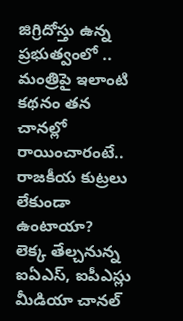జిగ్రిదోస్తు ఉన్న ప్రభుత్వంలో .. మంత్రిపై ఇలాంటి కథనం తన చానల్లో రాయించారంటే.. రాజకీయ కుట్రలు లేకుండా ఉంటాయా?
లెక్క తేల్చనున్న ఐఏఎస్, ఐపీఎస్లు
మీడియా చానల్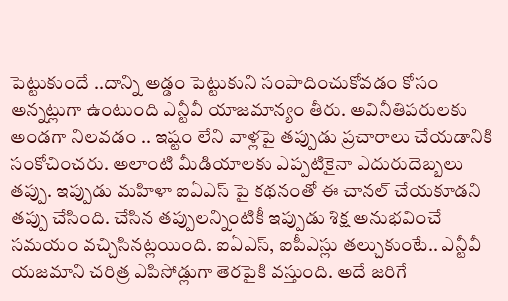పెట్టుకుందే ..దాన్ని అడ్డం పెట్టుకుని సంపాదించుకోవడం కోసం అన్నట్లుగా ఉంటుంది ఎన్టీవీ యాజమాన్యం తీరు. అవినీతిపరులకు అండగా నిలవడం .. ఇష్టం లేని వాళ్లపై తప్పుడు ప్రచారాలు చేయడానికి సంకోచించరు. అలాంటి మీడియాలకు ఎప్పటికైనా ఎదురుదెబ్బలు తప్పు. ఇప్పుడు మహిళా ఐఏఎస్ పై కథనంతో ఈ చానల్ చేయకూడని తప్పు చేసింది. చేసిన తప్పులన్నింటికీ ఇప్పుడు శిక్ష అనుభవించే సమయం వచ్చిసినట్లయింది. ఐఏఎస్, ఐపీఎస్లు తల్చుకుంటే.. ఎన్టీవీ యజమాని చరిత్ర ఎపిసోడ్లుగా తెరపైకి వస్తుంది. అదే జరిగే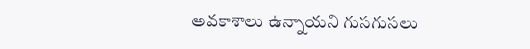అవకాశాలు ఉన్నాయని గుసగుసలు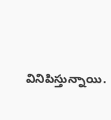వినిపిస్తున్నాయి.